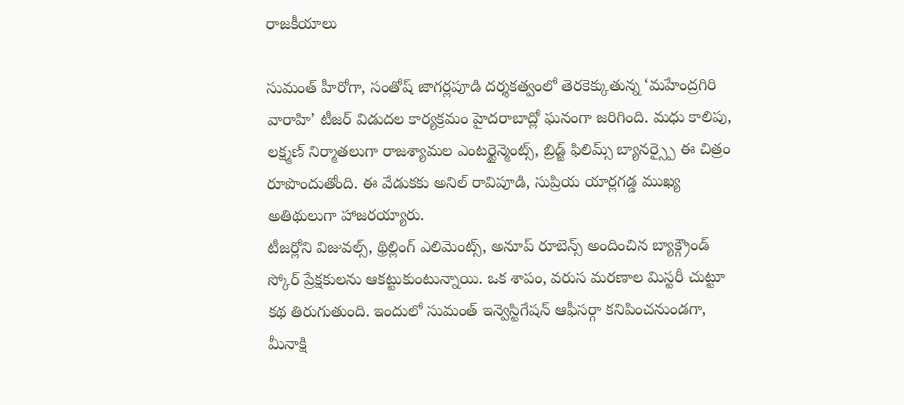రాజకీయాలు

సుమంత్ హీరోగా, సంతోష్ జాగర్లపూడి దర్శకత్వంలో తెరకెక్కుతున్న ‘మహేంద్రగిరి వారాహి’ టీజర్ విడుదల కార్యక్రమం హైదరాబాద్లో ఘనంగా జరిగింది. మధు కాలిపు, లక్ష్మణ్ నిర్మాతలుగా రాజశ్యామల ఎంటర్టైన్మెంట్స్, బ్రిడ్జ్ ఫిలిమ్స్ బ్యానర్స్పై ఈ చిత్రం రూపొందుతోంది. ఈ వేడుకకు అనిల్ రావిపూడి, సుప్రియ యార్లగడ్డ ముఖ్య అతిథులుగా హాజరయ్యారు.
టీజర్లోని విజువల్స్, థ్రిల్లింగ్ ఎలిమెంట్స్, అనూప్ రూబెన్స్ అందించిన బ్యాక్గ్రౌండ్ స్కోర్ ప్రేక్షకులను ఆకట్టుకుంటున్నాయి. ఒక శాపం, వరుస మరణాల మిస్టరీ చుట్టూ కథ తిరుగుతుంది. ఇందులో సుమంత్ ఇన్వెస్టిగేషన్ ఆఫీసర్గా కనిపించనుండగా, మీనాక్షి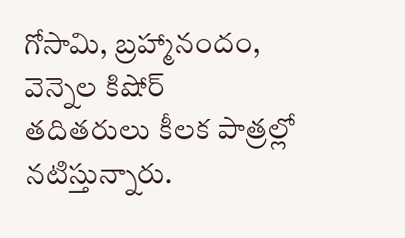గోసామి, బ్రహ్మానందం, వెన్నెల కిషోర్ తదితరులు కీలక పాత్రల్లో నటిస్తున్నారు.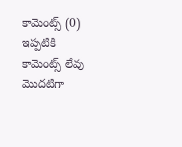కామెంట్స్ (0)
ఇప్పటికి కామెంట్స్ లేవు
మొదటిగా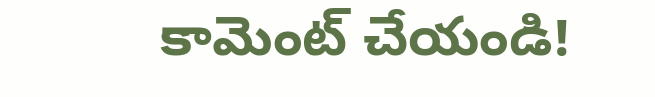కామెంట్ చేయండి!